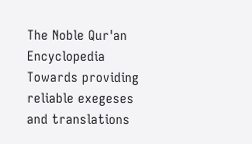The Noble Qur'an Encyclopedia
Towards providing reliable exegeses and translations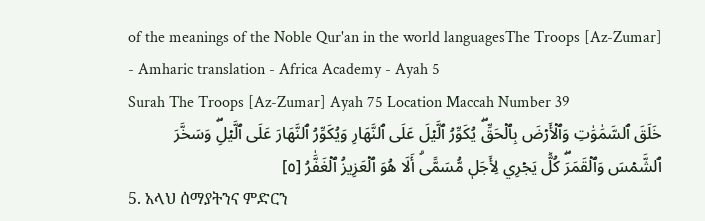of the meanings of the Noble Qur'an in the world languagesThe Troops [Az-Zumar] - Amharic translation - Africa Academy - Ayah 5
Surah The Troops [Az-Zumar] Ayah 75 Location Maccah Number 39
خَلَقَ ٱلسَّمَٰوَٰتِ وَٱلۡأَرۡضَ بِٱلۡحَقِّۖ يُكَوِّرُ ٱلَّيۡلَ عَلَى ٱلنَّهَارِ وَيُكَوِّرُ ٱلنَّهَارَ عَلَى ٱلَّيۡلِۖ وَسَخَّرَ ٱلشَّمۡسَ وَٱلۡقَمَرَۖ كُلّٞ يَجۡرِي لِأَجَلٖ مُّسَمًّىۗ أَلَا هُوَ ٱلۡعَزِيزُ ٱلۡغَفَّٰرُ [٥]
5. አላህ ሰማያትንና ምድርን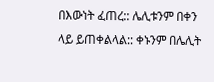በእውነት ፈጠረ:: ሌሊቱንም በቀን ላይ ይጠቀልላል:: ቀኑንም በሌሊት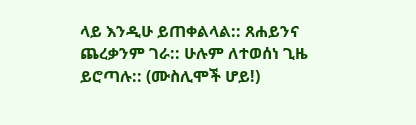ላይ እንዲሁ ይጠቀልላል:: ጸሐይንና ጨረቃንም ገራ:: ሁሉም ለተወሰነ ጊዜ ይሮጣሉ:: (ሙስሊሞች ሆይ!)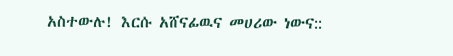አስተውሉ! እርሱ አሸናፊዉና መሀሪው ነውና::